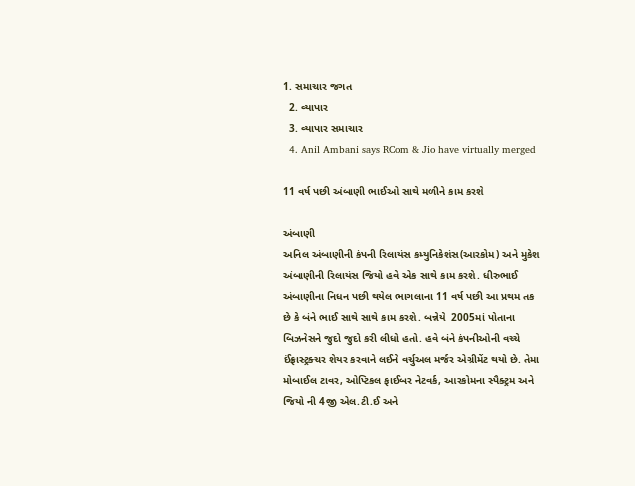1. સમાચાર જગત
  2. વ્યાપાર
  3. વ્યાપાર સમાચાર
  4. Anil Ambani says RCom & Jio have virtually merged

11 વર્ષ પછી અંબાણી ભાઈઓ સાથે મળીને કામ કરશે

અંબાણી
અનિલ અંબાણીની કંપની રિલાયંસ કમ્યુનિકેશંસ(આરકોમ) અને મુકેશ અંબાણીની રિલાયંસ જિયો હવે એક સાથે કામ કરશે. ધીરુભાઈ અંબાણીના નિધન પછી થયેલ ભાગલાના 11 વર્ષ પછી આ પ્રથમ તક છે કે બંને ભાઈ સાથે સાથે કામ કરશે. બન્નેયે  2005માં પોતાના બિઝનેસને જુદો જુદો કરી લીધો હતો. હવે બંને કંપનીઓની વચ્ચે ઈંફ્રાસ્ટ્રક્ચર શેયર કરવાને લઈને વર્ચુઅલ મર્જર એગ્રીમેંટ થયો છે. તેમા મોબાઈલ ટાવર, ઓપ્ટિકલ ફાઈબર નેટવર્ક, આરકોમના સ્પૈક્ટ્રમ અને જિયો ની 4જી એલ.ટી.ઈ અને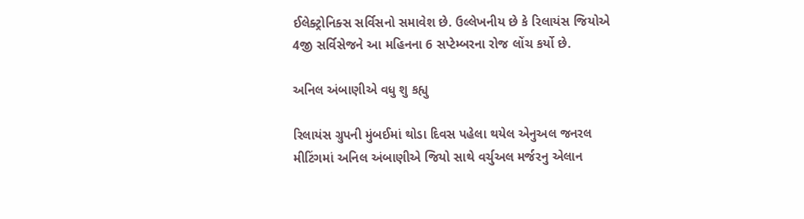ઈલેક્ટ્રોનિક્સ સર્વિસનો સમાવેશ છે. ઉલ્લેખનીય છે કે રિલાયંસ જિયોએ 4જી સર્વિસેજને આ મહિનના 6 સપ્ટેમ્બરના રોજ લોંચ કર્યો છે.

અનિલ અંબાણીએ વધુ શુ કહ્યુ

રિલાયંસ ગ્રુપની મુંબઈમાં થોડા દિવસ પહેલા થયેલ એનુઅલ જનરલ મીટિંગમાં અનિલ અંબાણીએ જિયો સાથે વર્ચુઅલ મર્જરનુ એલાન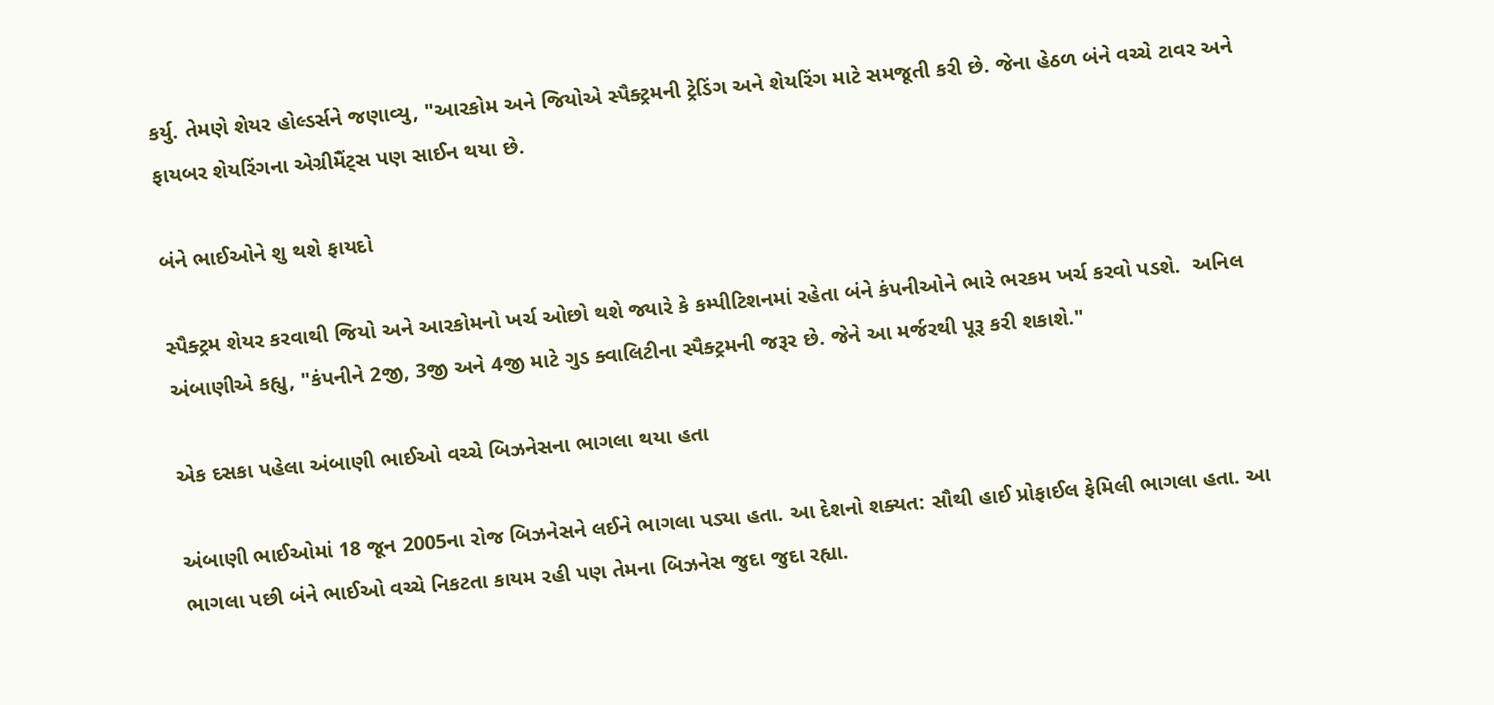કર્યુ. તેમણે શેયર હોલ્ડર્સને જણાવ્યુ, "આરકોમ અને જિયોએ સ્પૈક્ટ્રમની ટ્રેડિંગ અને શેયરિંગ માટે સમજૂતી કરી છે. જેના હેઠળ બંને વચ્ચે ટાવર અને ફાયબર શેયરિંગના એગ્રીમૈંટ્સ પણ સાઈન થયા છે.

બંને ભાઈઓને શુ થશે ફાયદો

સ્પૈક્ટ્રમ શેયર કરવાથી જિયો અને આરકોમનો ખર્ચ ઓછો થશે જ્યારે કે કમ્પીટિશનમાં રહેતા બંને કંપનીઓને ભારે ભરકમ ખર્ચ કરવો પડશે.  અનિલ અંબાણીએ કહ્યુ, "કંપનીને 2જી, 3જી અને 4જી માટે ગુડ ક્વાલિટીના સ્પૈક્ટ્રમની જરૂર છે. જેને આ મર્જરથી પૂરૂ કરી શકાશે."

એક દસકા પહેલા અંબાણી ભાઈઓ વચ્ચે બિઝનેસના ભાગલા થયા હતા

અંબાણી ભાઈઓમાં 18 જૂન 2005ના રોજ બિઝનેસને લઈને ભાગલા પડ્યા હતા. આ દેશનો શક્યત: સૌથી હાઈ પ્રોફાઈલ ફેમિલી ભાગલા હતા. આ ભાગલા પછી બંને ભાઈઓ વચ્ચે નિકટતા કાયમ રહી પણ તેમના બિઝનેસ જુદા જુદા રહ્યા.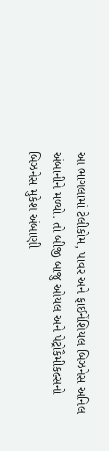આ ભાગલામાં ટેલીકોમ, પાવર અને ફાઈનેંશિયલ બિઝનેસ અનિલ અંબાનીને મળ્યો. તો બીજી બાજુ ઓયલ અને પેટ્રોકૈમીકલ્સનો બિઝનેસ મુકેશ અંબાણી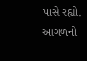પાસે રહ્યો.
આગળનો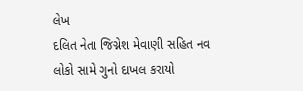લેખ
દલિત નેતા જિગ્નેશ મેવાણી સહિત નવ લોકો સામે ગુનો દાખલ કરાયો